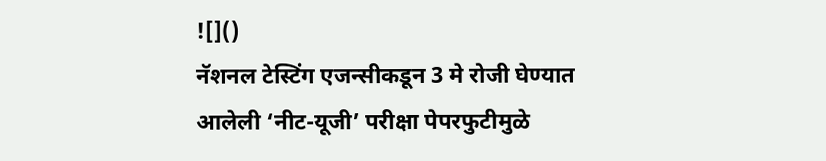![]()
नॅशनल टेस्टिंग एजन्सीकडून 3 मे रोजी घेण्यात आलेली ‘नीट-यूजी’ परीक्षा पेपरफुटीमुळे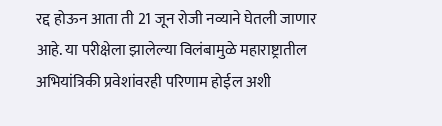रद्द होऊन आता ती 21 जून रोजी नव्याने घेतली जाणार आहे. या परीक्षेला झालेल्या विलंबामुळे महाराष्ट्रातील अभियांत्रिकी प्रवेशांवरही परिणाम होईल अशी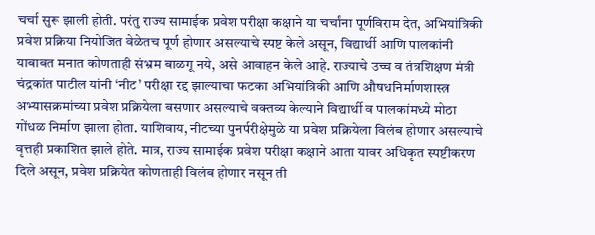चर्चा सुरू झाली होती. परंतु राज्य सामाईक प्रवेश परीक्षा कक्षाने या चर्चांना पूर्णविराम देत, अभियांत्रिकी प्रवेश प्रक्रिया नियोजित वेळेतच पूर्ण होणार असल्याचे स्पष्ट केले असून, विद्यार्थी आणि पालकांनी याबाबत मनात कोणताही संभ्रम बाळगू नये, असे आवाहन केले आहे. राज्याचे उच्च व तंत्रशिक्षण मंत्री चंद्रकांत पाटील यांनी ‘नीट’ परीक्षा रद्द झाल्याचा फटका अभियांत्रिकी आणि औषधनिर्माणशास्त्र अभ्यासक्रमांच्या प्रवेश प्रक्रियेला बसणार असल्याचे वक्तव्य केल्याने विद्यार्थी व पालकांमध्ये मोठा गोंधळ निर्माण झाला होता. याशिवाय, नीटच्या पुनर्परीक्षेमुळे या प्रवेश प्रक्रियेला विलंब होणार असल्याचे वृत्तही प्रकाशित झाले होते. मात्र, राज्य सामाईक प्रवेश परीक्षा कक्षाने आता यावर अधिकृत स्पष्टीकरण दिले असून, प्रवेश प्रक्रियेत कोणताही विलंब होणार नसून ती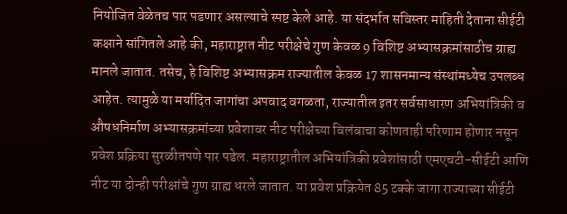नियोजित वेळेतच पार पडणार असल्याचे स्पष्ट केले आहे. या संदर्भात सविस्तर माहिती देताना सीईटी कक्षाने सांगितले आहे की, महाराष्ट्रात नीट परीक्षेचे गुण केवळ 9 विशिष्ट अभ्यासक्रमांसाठीच ग्राह्य मानले जातात. तसेच, हे विशिष्ट अभ्यासक्रम राज्यातील केवळ 17 शासनमान्य संस्थांमध्येच उपलब्ध आहेत. त्यामुळे या मर्यादित जागांचा अपवाद वगळता, राज्यातील इतर सर्वसाधारण अभियांत्रिकी व औषधनिर्माण अभ्यासक्रमांच्या प्रवेशावर नीट परीक्षेच्या विलंबाचा कोणताही परिणाम होणार नसून प्रवेश प्रक्रिया सुरळीतपणे पार पडेल. महाराष्ट्रातील अभियांत्रिकी प्रवेशांसाठी एमएचटी-सीईटी आणि नीट या दोन्ही परीक्षांचे गुण ग्राह्य धरले जातात. या प्रवेश प्रक्रियेत 85 टक्के जागा राज्याच्या सीईटी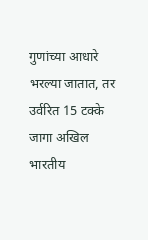गुणांच्या आधारे भरल्या जातात, तर उर्वरित 15 टक्के जागा अखिल भारतीय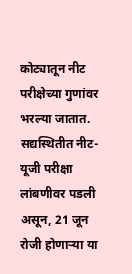कोट्यातून नीट परीक्षेच्या गुणांवर भरल्या जातात. सद्यस्थितीत नीट-यूजी परीक्षा लांबणीवर पडली असून, 21 जून रोजी होणाऱ्या या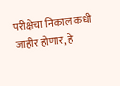परीक्षेचा निकाल कधी जाहीर होणार, हे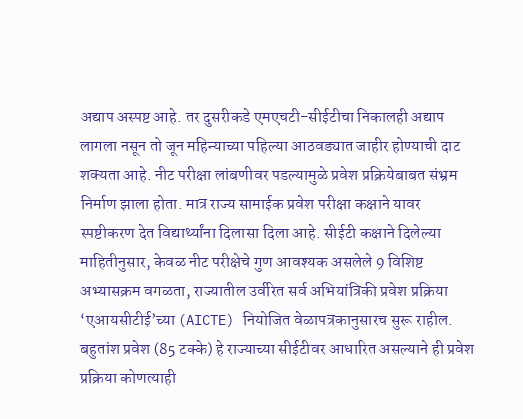अद्याप अस्पष्ट आहे. तर दुसरीकडे एमएचटी-सीईटीचा निकालही अद्याप लागला नसून तो जून महिन्याच्या पहिल्या आठवड्यात जाहीर होण्याची दाट शक्यता आहे. नीट परीक्षा लांबणीवर पडल्यामुळे प्रवेश प्रक्रियेबाबत संभ्रम निर्माण झाला होता. मात्र राज्य सामाईक प्रवेश परीक्षा कक्षाने यावर स्पष्टीकरण देत विद्यार्थ्यांना दिलासा दिला आहे. सीईटी कक्षाने दिलेल्या माहितीनुसार, केवळ नीट परीक्षेचे गुण आवश्यक असलेले 9 विशिष्ट अभ्यासक्रम वगळता, राज्यातील उर्वरित सर्व अभियांत्रिकी प्रवेश प्रक्रिया ‘एआयसीटीई’च्या (AICTE) नियोजित वेळापत्रकानुसारच सुरू राहील. बहुतांश प्रवेश (85 टक्के) हे राज्याच्या सीईटीवर आधारित असल्याने ही प्रवेश प्रक्रिया कोणत्याही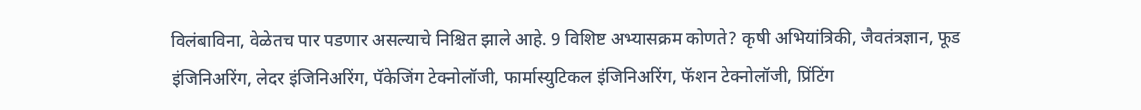विलंबाविना, वेळेतच पार पडणार असल्याचे निश्चित झाले आहे. 9 विशिष्ट अभ्यासक्रम कोणते? कृषी अभियांत्रिकी, जैवतंत्रज्ञान, फूड इंजिनिअरिंग, लेदर इंजिनिअरिंग, पॅकेजिंग टेक्नोलॉजी, फार्मास्युटिकल इंजिनिअरिंग, फॅशन टेक्नोलॉजी, प्रिंटिंग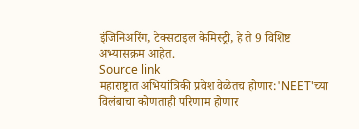इंजिनिअरिंग, टेक्सटाइल केमिस्ट्री, हे ते 9 विशिष्ट अभ्यासक्रम आहेत.
Source link
महाराष्ट्रात अभियांत्रिकी प्रवेश वेळेतच होणार:'NEET'च्या विलंबाचा कोणताही परिणाम होणार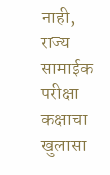नाही, राज्य सामाईक परीक्षा कक्षाचा खुलासा